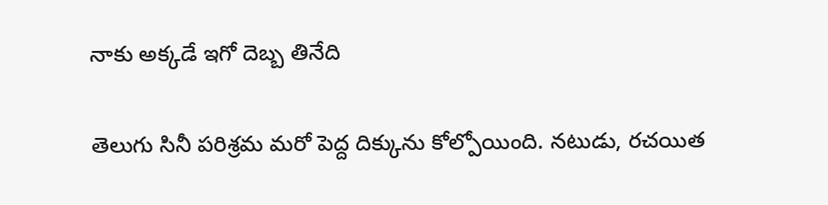నాకు అక్కడే ఇగో దెబ్బ తినేది

తెలుగు సినీ పరిశ్రమ మరో పెద్ద దిక్కును కోల్పోయింది. నటుడు, రచయిత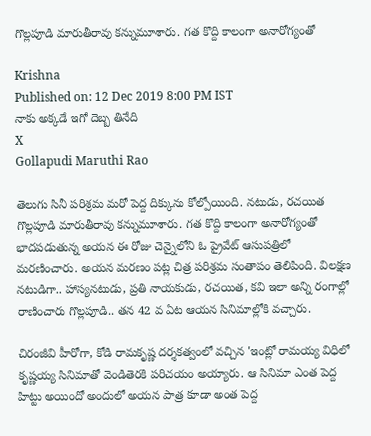గొల్లపూడి మారుతీరావు కన్నుమూశారు. గత కొద్ది కాలంగా అనారోగ్యంతో

Krishna
Published on: 12 Dec 2019 8:00 PM IST
నాకు అక్కడే ఇగో దెబ్బ తినేది
X
Gollapudi Maruthi Rao

తెలుగు సినీ పరిశ్రమ మరో పెద్ద దిక్కును కోల్పోయింది. నటుడు, రచయిత గొల్లపూడి మారుతీరావు కన్నుమూశారు. గత కొద్ది కాలంగా అనారోగ్యంతో భాదపడుతున్న అయన ఈ రోజు చెన్నైలోని ఓ ప్రైవేట్ ఆసుపత్రిలో మరణించారు. అయన మరణం పట్ల చిత్ర పరిశ్రమ సంతాపం తెలిపింది. విలక్షణ నటుడిగా.. హాస్యనటుడు, ప్రతి నాయకుడు, రచయిత, కవి ఇలా అన్ని రంగాల్లో రాణించారు గొల్లపూడి.. తన 42 వ ఏట ఆయన సినిమాల్లోకి వచ్చారు.

చిరంజీవి హీరోగా, కోడి రామకృష్ణ దర్శకత్వంలో వచ్చిన 'ఇంట్లో రామయ్య విధిలో కృష్ణయ్య సినిమాతో వెండితెరకి పరిచయం అయ్యారు. ఆ సినిమా ఎంత పెద్ద హిట్టు అయిందో అందులో అయన పాత్ర కూడా అంత పెద్ద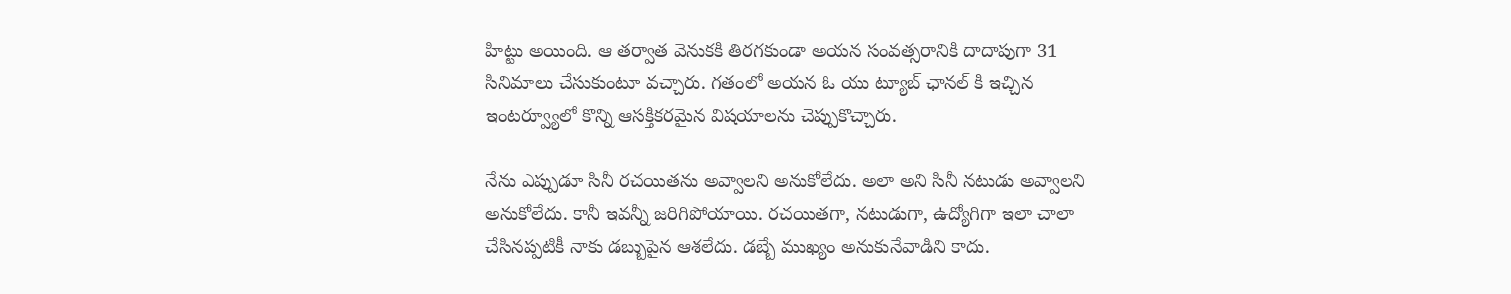హిట్టు అయింది. ఆ తర్వాత వెనుకకి తిరగకుండా అయన సంవత్సరానికి దాదాపుగా 31 సినిమాలు చేసుకుంటూ వచ్చారు. గతంలో అయన ఓ యు ట్యూబ్ ఛానల్ కి ఇచ్చిన ఇంటర్వ్యూలో కొన్ని ఆసక్తికరమైన విషయాలను చెప్పుకొచ్చారు.

నేను ఎప్పుడూ సినీ రచయితను అవ్వాలని అనుకోలేదు. అలా అని సినీ నటుడు అవ్వాలని అనుకోలేదు. కానీ ఇవన్నీ జరిగిపోయాయి. రచయితగా, నటుడుగా, ఉద్యోగిగా ఇలా చాలా చేసినప్పటికీ నాకు డబ్బుపైన ఆశలేదు. డబ్బే ముఖ్యం అనుకునేవాడిని కాదు.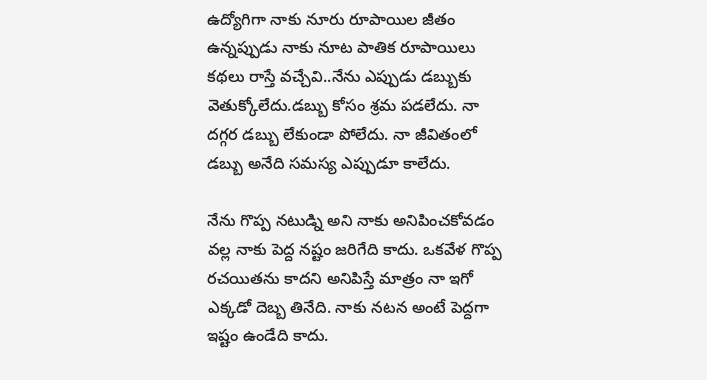ఉద్యోగిగా నాకు నూరు రూపాయిల జీతం ఉన్నప్పుడు నాకు నూట పాతిక రూపాయిలు కథలు రాస్తే వచ్చేవి..నేను ఎప్పుడు డబ్బుకు వెతుక్కోలేదు.డబ్బు కోసం శ్రమ పడలేదు. నా దగ్గర డబ్బు లేకుండా పోలేదు. నా జీవితంలో డబ్బు అనేది సమస్య ఎప్పుడూ కాలేదు.

నేను గొప్ప నటుడ్ని అని నాకు అనిపించకోవడం వల్ల నాకు పెద్ద నష్టం జరిగేది కాదు. ఒకవేళ గొప్ప రచయితను కాదని అనిపిస్తే మాత్రం నా ఇగో ఎక్కడో దెబ్బ తినేది. నాకు నటన అంటే పెద్దగా ఇష్టం ఉండేది కాదు.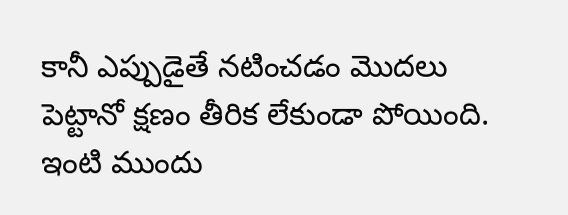కానీ ఎప్పుడైతే నటించడం మొదలు పెట్టానో క్షణం తీరిక లేకుండా పోయింది. ఇంటి ముందు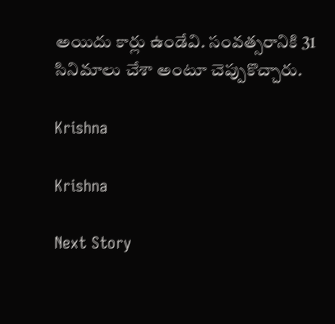అయిదు కార్లు ఉండేవి. సంవత్సరానికి 31 సినిమాలు చేశా అంటూ చెప్పుకొచ్చారు.

Krishna

Krishna

Next Story